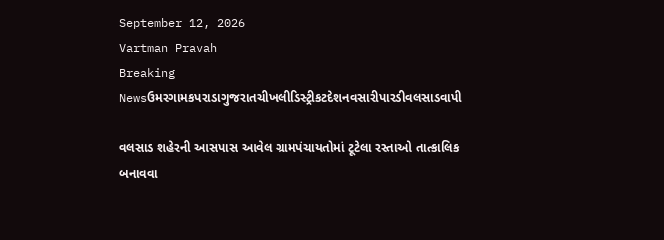September 12, 2026
Vartman Pravah
Breaking Newsઉમરગામકપરાડાગુજરાતચીખલીડિસ્ટ્રીકટદેશનવસારીપારડીવલસાડવાપી

વલસાડ શહેરની આસપાસ આવેલ ગ્રામપંચાયતોમાં ટૂટેલા રસ્‍તાઓ તાત્‍કાલિક બનાવવા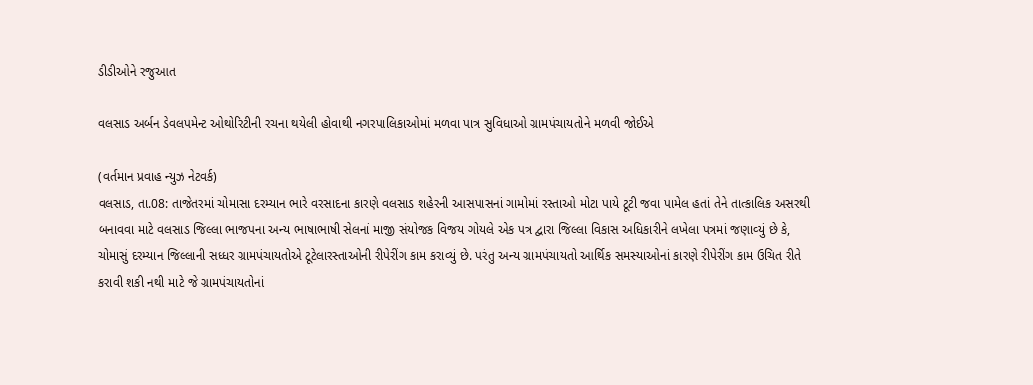ડીડીઓને રજુઆત

વલસાડ અર્બન ડેવલપમેન્‍ટ ઓથોરિટીની રચના થયેલી હોવાથી નગરપાલિકાઓમાં મળવા પાત્ર સુવિધાઓ ગ્રામપંચાયતોને મળવી જોઈએ

(વર્તમાન પ્રવાહ ન્‍યુઝ નેટવર્ક)
વલસાડ, તા.08: તાજેતરમાં ચોમાસા દરમ્‍યાન ભારે વરસાદના કારણે વલસાડ શહેરની આસપાસનાં ગામોમાં રસ્‍તાઓ મોટા પાયે ટૂટી જવા પામેલ હતાં તેને તાત્‍કાલિક અસરથી બનાવવા માટે વલસાડ જિલ્લા ભાજપના અન્‍ય ભાષાભાષી સેલનાં માજી સંયોજક વિજય ગોયલે એક પત્ર દ્વારા જિલ્લા વિકાસ અધિકારીને લખેલા પત્રમાં જણાવ્‍યું છે કે, ચોમાસું દરમ્‍યાન જિલ્લાની સધ્‍ધર ગ્રામપંચાયતોએ ટૂટેલારસ્‍તાઓની રીપેરીંગ કામ કરાવ્‍યું છે. પરંતુ અન્‍ય ગ્રામપંચાયતો આર્થિક સમસ્‍યાઓનાં કારણે રીપેરીંગ કામ ઉચિત રીતે કરાવી શકી નથી માટે જે ગ્રામપંચાયતોનાં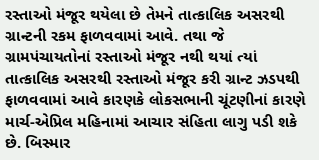રસ્‍તાઓ મંજૂર થયેલા છે તેમને તાત્‍કાલિક અસરથી ગ્રાન્‍ટની રકમ ફાળવવામાં આવે. તથા જે ગ્રામપંચાયતોનાં રસ્‍તાઓ મંજૂર નથી થયાં ત્‍યાં તાત્‍કાલિક અસરથી રસ્‍તાઓ મંજૂર કરી ગ્રાન્‍ટ ઝડપથી ફાળવવામાં આવે કારણકે લોકસભાની ચૂંટણીનાં કારણે માર્ચ-એપ્રિલ મહિનામાં આચાર સંહિતા લાગુ પડી શકે છે. બિસ્‍માર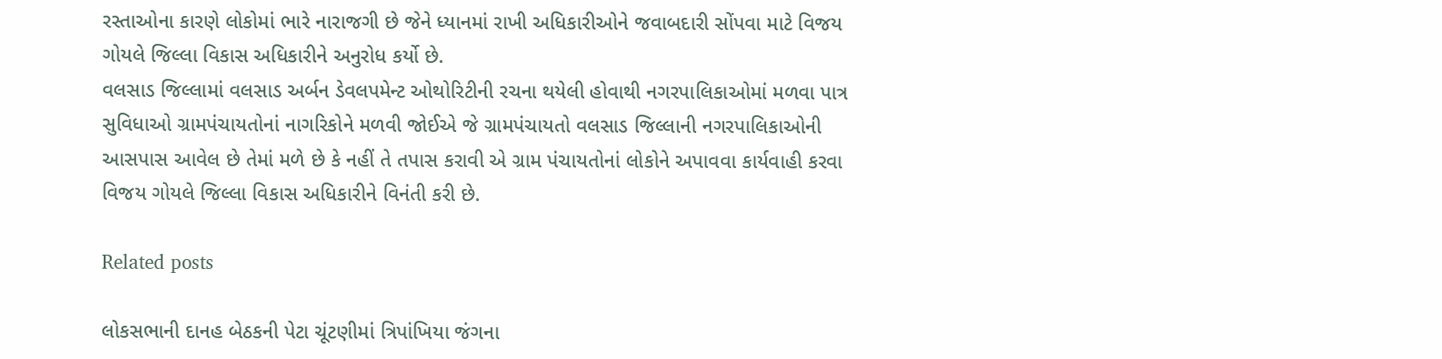રસ્‍તાઓના કારણે લોકોમાં ભારે નારાજગી છે જેને ધ્‍યાનમાં રાખી અધિકારીઓને જવાબદારી સોંપવા માટે વિજય ગોયલે જિલ્લા વિકાસ અધિકારીને અનુરોધ કર્યો છે.
વલસાડ જિલ્લામાં વલસાડ અર્બન ડેવલપમેન્‍ટ ઓથોરિટીની રચના થયેલી હોવાથી નગરપાલિકાઓમાં મળવા પાત્ર સુવિધાઓ ગ્રામપંચાયતોનાં નાગરિકોને મળવી જોઈએ જે ગ્રામપંચાયતો વલસાડ જિલ્લાની નગરપાલિકાઓની આસપાસ આવેલ છે તેમાં મળે છે કે નહીં તે તપાસ કરાવી એ ગ્રામ પંચાયતોનાં લોકોને અપાવવા કાર્યવાહી કરવા વિજય ગોયલે જિલ્લા વિકાસ અધિકારીને વિનંતી કરી છે.

Related posts

લોકસભાની દાનહ બેઠકની પેટા ચૂંટણીમાં ત્રિપાંખિયા જંગના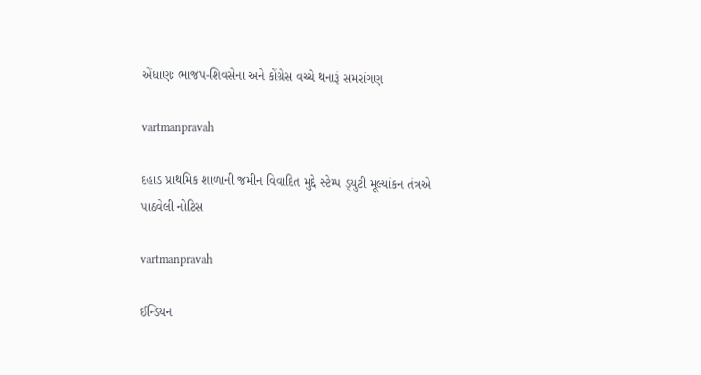એંધાણઃ ભાજપ-શિવસેના અને કોંગ્રેસ વચ્‍ચે થનારૂં સમરાંગણ

vartmanpravah

દહાડ પ્રાથમિક શાળાની જમીન વિવાદિત મુદ્દે સ્‍ટેમ્‍પ ડ્‍યુટી મૂલ્‍યાંકન તંત્રએ પાઠવેલી નોટિસ

vartmanpravah

ઈન્‍ડિયન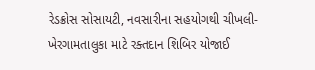રેડક્રોસ સોસાયટી, નવસારીના સહયોગથી ચીખલી-ખેરગામતાલુકા માટે રક્‍તદાન શિબિર યોજાઈ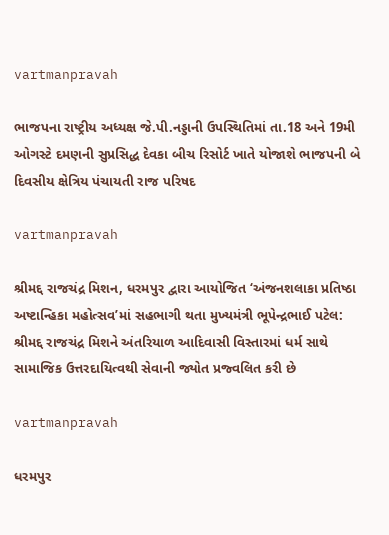vartmanpravah

ભાજપના રાષ્‍ટ્રીય અધ્‍યક્ષ જે.પી.નડ્ડાની ઉપસ્‍થિતિમાં તા.18 અને 19મી ઓગસ્‍ટે દમણની સુપ્રસિદ્ધ દેવકા બીચ રિસોર્ટ ખાતે યોજાશે ભાજપની બે દિવસીય ક્ષેત્રિય પંચાયતી રાજ પરિષદ

vartmanpravah

શ્રીમદ્દ રાજચંદ્ર મિશન, ધરમપુર દ્વારા આયોજિત ‘અંજનશલાકા પ્રતિષ્ઠા અષ્ટાન્હિકા મહોત્સવ’માં સહભાગી થતા મુખ્યમંત્રી ભૂપેન્દ્રભાઈ પટેલ: શ્રીમદ્દ રાજચંદ્ર મિશને અંતરિયાળ આદિવાસી વિસ્તારમાં ધર્મ સાથે સામાજિક ઉત્તરદાયિત્વથી સેવાની જ્યોત પ્રજ્વલિત કરી છે

vartmanpravah

ધરમપુર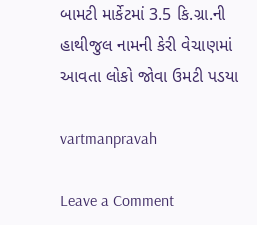બામટી માર્કેટમાં 3.5 કિ.ગ્રા.ની હાથીજુલ નામની કેરી વેચાણમાં આવતા લોકો જોવા ઉમટી પડયા

vartmanpravah

Leave a Comment